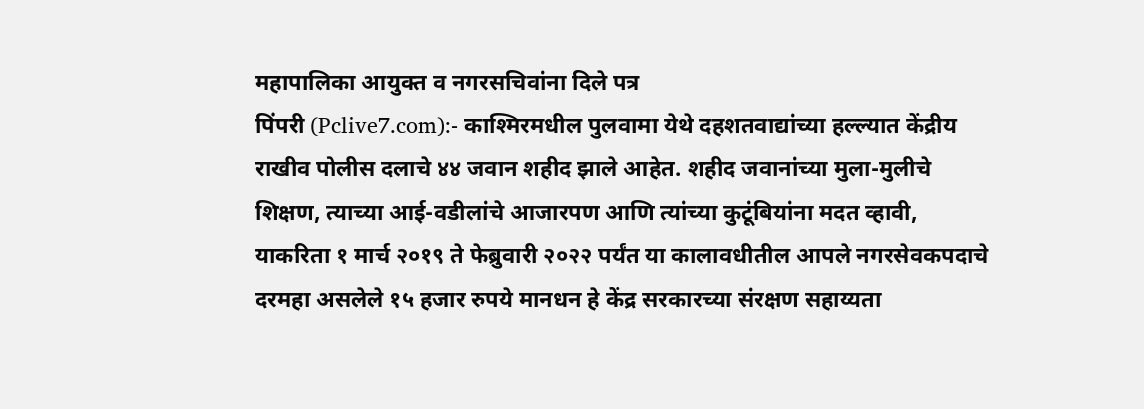महापालिका आयुक्त व नगरसचिवांना दिले पत्र
पिंपरी (Pclive7.com):- काश्मिरमधील पुलवामा येथे दहशतवाद्यांच्या हल्ल्यात केंद्रीय राखीव पोलीस दलाचे ४४ जवान शहीद झाले आहेत. शहीद जवानांच्या मुला-मुलीचे शिक्षण, त्याच्या आई-वडीलांचे आजारपण आणि त्यांच्या कुटूंबियांना मदत व्हावी, याकरिता १ मार्च २०१९ ते फेब्रुवारी २०२२ पर्यंत या कालावधीतील आपले नगरसेवकपदाचे दरमहा असलेले १५ हजार रुपये मानधन हे केंद्र सरकारच्या संरक्षण सहाय्यता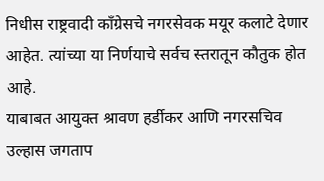निधीस राष्ट्रवादी काँग्रेसचे नगरसेवक मयूर कलाटे देणार आहेत. त्यांच्या या निर्णयाचे सर्वच स्तरातून कौतुक होत आहे.
याबाबत आयुक्त श्रावण हर्डीकर आणि नगरसचिव उल्हास जगताप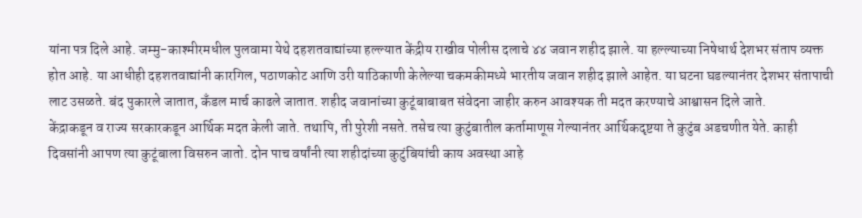यांना पत्र दिले आहे. जम्मु-काश्मीरमधील पुलवामा येथे दहशतवाद्यांच्या हल्ल्यात केंद्रीय राखीव पोलीस दलाचे ४४ जवान शहीद झाले. या हल्ल्याच्या निषेधार्थ देशभर संताप व्यक्त होत आहे. या आधीही दहशतवाद्यांनी कारगिल, पठाणकोट आणि उरी याठिकाणी केलेल्या चकमकीमध्ये भारतीय जवान शहीद झाले आहेत. या घटना घडल्यानंतर देशभर संतापाची लाट उसळते. बंद पुकारले जातात, कँडल मार्च काढले जातात. शहीद जवानांच्या कुटूंबाबाबत संवेदना जाहीर करुन आवश्यक ती मदत करण्याचे आश्वासन दिले जाते.
केंद्राकडून व राज्य सरकारकडून आर्थिक मदत केली जाते. तथापि, ती पुरेशी नसते. तसेच त्या कुटुंबातील कर्तामाणूस गेल्यानंतर आर्थिकदृष्टया ते कुटुंब अडचणीत येते. काही दिवसांनी आपण त्या कुटूंबाला विसरुन जातो. दोन पाच वर्षांनी त्या शहीदांच्या कुटुंबियांची काय अवस्था आहे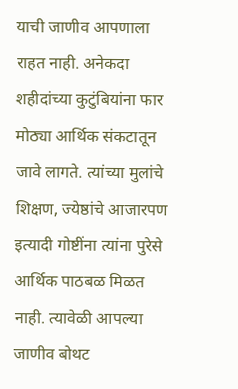याची जाणीव आपणाला राहत नाही. अनेकदा शहीदांच्या कुटुंबियांना फार मोठ्या आर्थिक संकटातून जावे लागते. त्यांच्या मुलांचे शिक्षण, ज्येष्ठांचे आजारपण इत्यादी गोष्टींना त्यांना पुरेसे आर्थिक पाठबळ मिळत नाही. त्यावेळी आपल्या जाणीव बोथट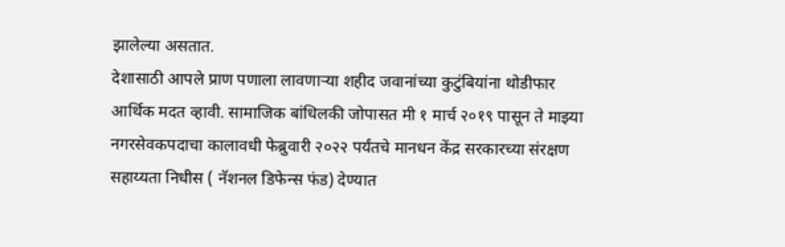झालेल्या असतात.
देशासाठी आपले प्राण पणाला लावणाऱ्या शहीद जवानांच्या कुटुंबियांना थोडीफार आर्थिक मदत व्हावी. सामाजिक बांधिलकी जोपासत मी १ मार्च २०१९ पासून ते माझ्या नगरसेवकपदाचा कालावधी फेब्रुवारी २०२२ पर्यंतचे मानधन केंद्र सरकारच्या संरक्षण सहाय्यता निधीस ( नॅशनल डिफेन्स फंड) देण्यात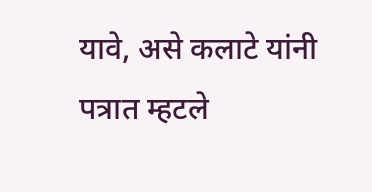यावे, असे कलाटे यांनी पत्रात म्हटले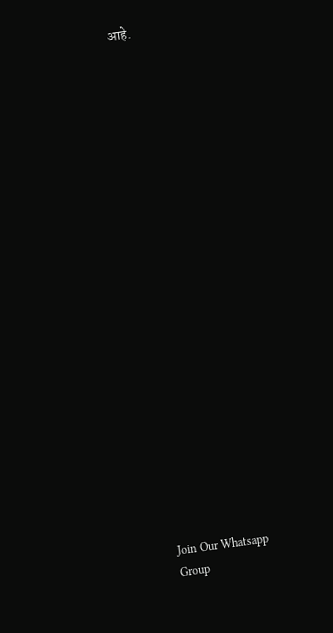आहे.























Join Our Whatsapp Group